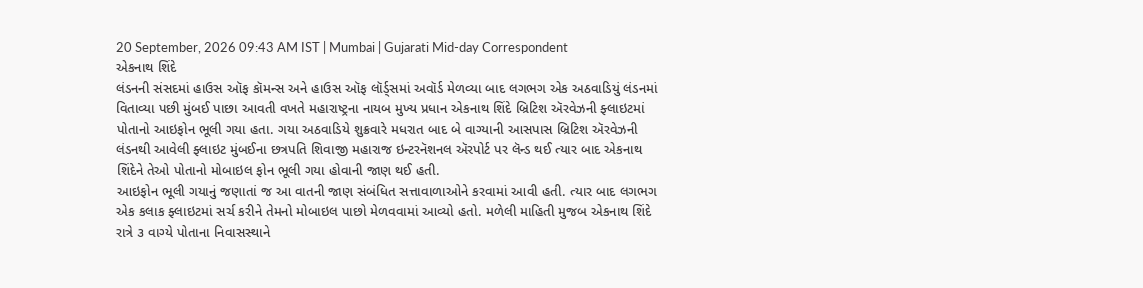20 September, 2026 09:43 AM IST | Mumbai | Gujarati Mid-day Correspondent
એકનાથ શિંદે
લંડનની સંસદમાં હાઉસ ઑફ કૉમન્સ અને હાઉસ ઑફ લૉર્ડ્સમાં અવૉર્ડ મેળવ્યા બાદ લગભગ એક અઠવાડિયું લંડનમાં વિતાવ્યા પછી મુંબઈ પાછા આવતી વખતે મહારાષ્ટ્રના નાયબ મુખ્ય પ્રધાન એકનાથ શિંદે બ્રિટિશ ઍરવેઝની ફ્લાઇટમાં પોતાનો આઇફોન ભૂલી ગયા હતા. ગયા અઠવાડિયે શુક્રવારે મધરાત બાદ બે વાગ્યાની આસપાસ બ્રિટિશ ઍરવેઝની લંડનથી આવેલી ફ્લાઇટ મુંબઈના છત્રપતિ શિવાજી મહારાજ ઇન્ટરનૅશનલ ઍરપોર્ટ પર લૅન્ડ થઈ ત્યાર બાદ એકનાથ શિંદેને તેઓ પોતાનો મોબાઇલ ફોન ભૂલી ગયા હોવાની જાણ થઈ હતી.
આઇફોન ભૂલી ગયાનું જણાતાં જ આ વાતની જાણ સંબંધિત સત્તાવાળાઓને કરવામાં આવી હતી. ત્યાર બાદ લગભગ એક કલાક ફ્લાઇટમાં સર્ચ કરીને તેમનો મોબાઇલ પાછો મેળવવામાં આવ્યો હતો. મળેલી માહિતી મુજબ એકનાથ શિંદે રાત્રે ૩ વાગ્યે પોતાના નિવાસસ્થાને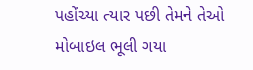પહોંચ્યા ત્યાર પછી તેમને તેઓ મોબાઇલ ભૂલી ગયા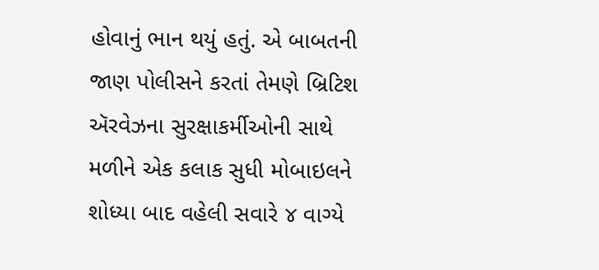હોવાનું ભાન થયું હતું. એ બાબતની જાણ પોલીસને કરતાં તેમણે બ્રિટિશ ઍરવેઝના સુરક્ષાકર્મીઓની સાથે મળીને એક કલાક સુધી મોબાઇલને શોધ્યા બાદ વહેલી સવારે ૪ વાગ્યે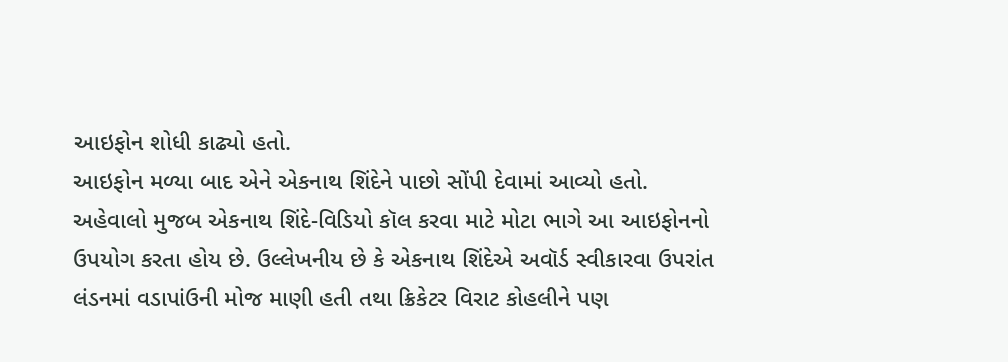આઇફોન શોધી કાઢ્યો હતો.
આઇફોન મળ્યા બાદ એને એકનાથ શિંદેને પાછો સોંપી દેવામાં આવ્યો હતો. અહેવાલો મુજબ એકનાથ શિંદે-વિડિયો કૉલ કરવા માટે મોટા ભાગે આ આઇફોનનો ઉપયોગ કરતા હોય છે. ઉલ્લેખનીય છે કે એકનાથ શિંદેએ અવૉર્ડ સ્વીકારવા ઉપરાંત લંડનમાં વડાપાંઉની મોજ માણી હતી તથા ક્રિકેટર વિરાટ કોહલીને પણ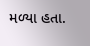મળ્યા હતા.